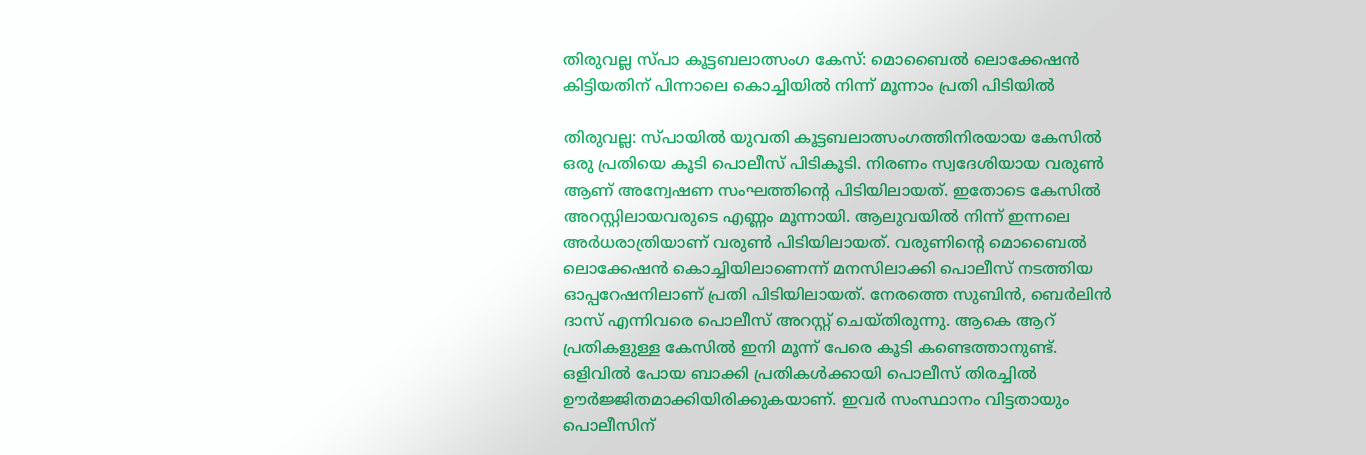തിരുവല്ല സ്പാ കൂട്ടബലാത്സംഗ കേസ്: മൊബൈൽ ലൊക്കേഷൻ കിട്ടിയതിന് പിന്നാലെ കൊച്ചിയിൽ നിന്ന് മൂന്നാം പ്രതി പിടിയിൽ

തിരുവല്ല: സ്പായിൽ യുവതി കൂട്ടബലാത്സംഗത്തിനിരയായ കേസിൽ ഒരു പ്രതിയെ കൂടി പൊലീസ് പിടികൂടി. നിരണം സ്വദേശിയായ വരുൺ ആണ് അന്വേഷണ സംഘത്തിന്റെ പിടിയിലായത്. ഇതോടെ കേസിൽ അറസ്റ്റിലായവരുടെ എണ്ണം മൂന്നായി. ആലുവയിൽ നിന്ന് ഇന്നലെ അർധരാത്രിയാണ് വരുൺ പിടിയിലായത്. വരുണിന്‍റെ മൊബൈൽ ലൊക്കേഷൻ കൊച്ചിയിലാണെന്ന് മനസിലാക്കി പൊലീസ് നടത്തിയ ഓപ്പറേഷനിലാണ് പ്രതി പിടിയിലായത്. നേരത്തെ സുബിൻ, ബെർലിൻ ദാസ് എന്നിവരെ പൊലീസ് അറസ്റ്റ് ചെയ്തിരുന്നു. ആകെ ആറ് പ്രതികളുള്ള കേസിൽ ഇനി മൂന്ന് പേരെ കൂടി കണ്ടെത്താനുണ്ട്. ഒളിവിൽ പോയ ബാക്കി പ്രതികൾക്കായി പൊലീസ് തിരച്ചിൽ ഊർജ്ജിതമാക്കിയിരിക്കുകയാണ്. ഇവർ സംസ്ഥാനം വിട്ടതായും പൊലീസിന്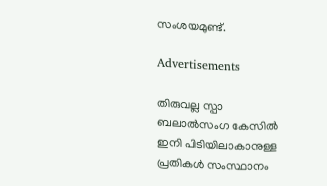സംശയമുണ്ട്.

Advertisements

തിരുവല്ല സ്പാ ബലാൽസംഗ കേസിൽ ഇനി പിടിയിലാകാനുള്ള പ്രതികൾ സംസ്ഥാനം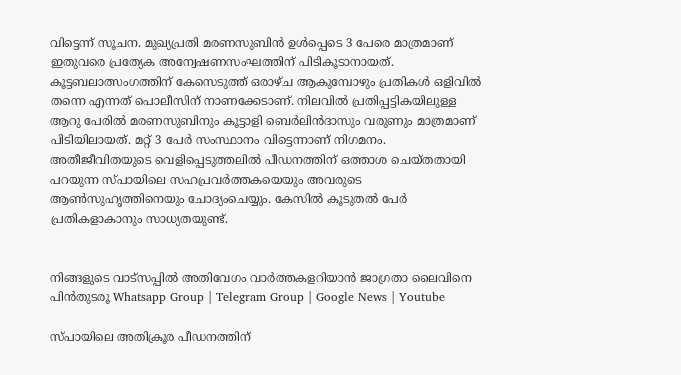വിട്ടെന്ന് സൂചന. മുഖ്യപ്രതി മരണസുബിൻ ഉൾപ്പെടെ 3 പേരെ മാത്രമാണ് ഇതുവരെ പ്രത്യേക അന്വേഷണസംഘത്തിന് പിടികൂടാനായത്. കൂട്ടബലാത്സംഗത്തിന് കേസെടുത്ത് ഒരാഴ്ച ആകുമ്പോഴും പ്രതികൾ ഒളിവിൽ തന്നെ എന്നത് പൊലീസിന് നാണക്കേടാണ്. നിലവിൽ പ്രതിപ്പട്ടികയിലുള്ള ആറു പേരിൽ മരണസുബിനും കൂട്ടാളി ബെർലിൻദാസും വരുണും മാത്രമാണ് പിടിയിലായത്. മറ്റ് 3 പേർ സംസ്ഥാനം വിട്ടെന്നാണ് നിഗമനം. അതീജീവിതയുടെ വെളിപ്പെടുത്തലിൽ പീഡനത്തിന് ഒത്താശ ചെയ്തതായി പറയുന്ന സ്പായിലെ സഹപ്രവർത്തകയെയും അവരുടെ ആൺസുഹൃത്തിനെയും ചോദ്യംചെയ്യും. കേസിൽ കൂടുതൽ പേർ പ്രതികളാകാനും സാധ്യതയുണ്ട്.


നിങ്ങളുടെ വാട്സപ്പിൽ അതിവേഗം വാർത്തകളറിയാൻ ജാഗ്രതാ ലൈവിനെ പിൻതുടരൂ Whatsapp Group | Telegram Group | Google News | Youtube

സ്പായിലെ അതിക്രൂര പീഡനത്തിന്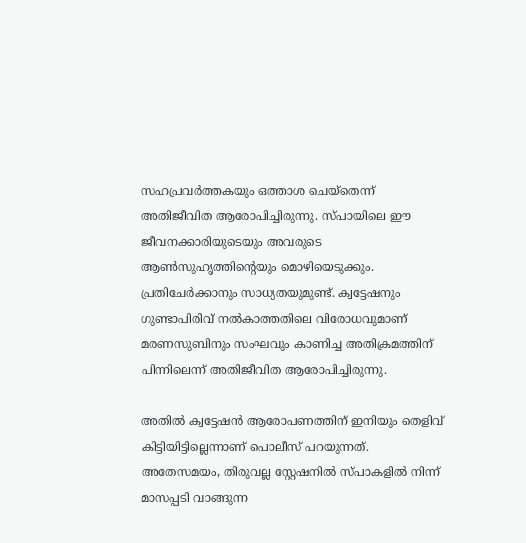സഹപ്രവർത്തകയും ഒത്താശ ചെയ്തെന്ന് അതിജീവിത ആരോപിച്ചിരുന്നു. സ്പായിലെ ഈ ജീവനക്കാരിയുടെയും അവരുടെ ആൺസുഹൃത്തിന്‍റെയും മൊഴിയെടുക്കും. പ്രതിചേർക്കാനും സാധ്യതയുമുണ്ട്. ക്വട്ടേഷനും ഗുണ്ടാപിരിവ് നൽകാത്തതിലെ വിരോധവുമാണ് മരണസുബിനും സംഘവും കാണിച്ച അതിക്രമത്തിന് പിന്നിലെന്ന് അതിജീവിത ആരോപിച്ചിരുന്നു.

അതിൽ ക്വട്ടേഷൻ ആരോപണത്തിന് ഇനിയും തെളിവ് കിട്ടിയിട്ടില്ലെന്നാണ് പൊലീസ് പറയുന്നത്. അതേസമയം, തിരുവല്ല സ്റ്റേഷനിൽ സ്പാകളിൽ നിന്ന് മാസപ്പടി വാങ്ങുന്ന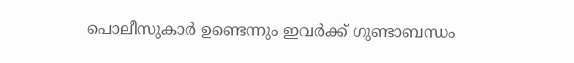പൊലീസുകാർ ഉണ്ടെന്നും ഇവർക്ക് ഗുണ്ടാബന്ധം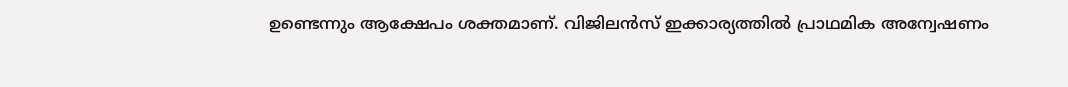ഉണ്ടെന്നും ആക്ഷേപം ശക്തമാണ്. വിജിലൻസ് ഇക്കാര്യത്തിൽ പ്രാഥമിക അന്വേഷണം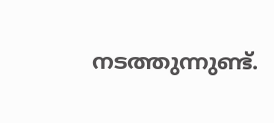നടത്തുന്നുണ്ട്.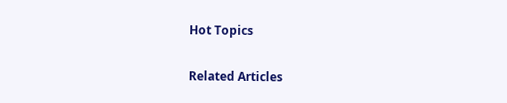Hot Topics

Related Articles